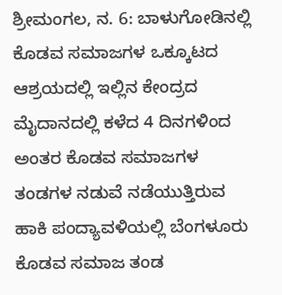ಶ್ರೀಮಂಗಲ, ನ. 6: ಬಾಳುಗೋಡಿನಲ್ಲಿ ಕೊಡವ ಸಮಾಜಗಳ ಒಕ್ಕೂಟದ ಆಶ್ರಯದಲ್ಲಿ ಇಲ್ಲಿನ ಕೇಂದ್ರದ ಮೈದಾನದಲ್ಲಿ ಕಳೆದ 4 ದಿನಗಳಿಂದ ಅಂತರ ಕೊಡವ ಸಮಾಜಗಳ ತಂಡಗಳ ನಡುವೆ ನಡೆಯುತ್ತಿರುವ ಹಾಕಿ ಪಂದ್ಯಾವಳಿಯಲ್ಲಿ ಬೆಂಗಳೂರು ಕೊಡವ ಸಮಾಜ ತಂಡ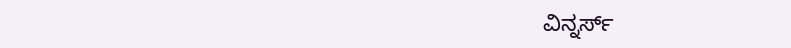ವಿನ್ನರ್ಸ್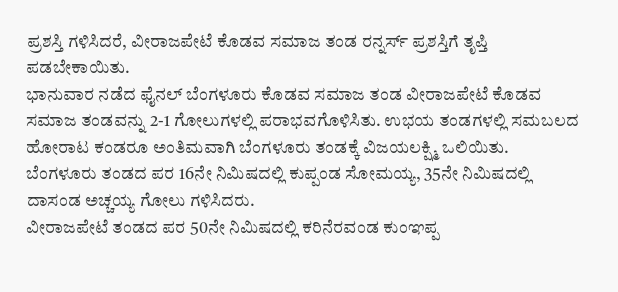ಪ್ರಶಸ್ತಿ ಗಳಿಸಿದರೆ, ವೀರಾಜಪೇಟೆ ಕೊಡವ ಸಮಾಜ ತಂಡ ರನ್ನರ್ಸ್ ಪ್ರಶಸ್ತಿಗೆ ತೃಪ್ತಿ ಪಡಬೇಕಾಯಿತು.
ಭಾನುವಾರ ನಡೆದ ಫೈನಲ್ ಬೆಂಗಳೂರು ಕೊಡವ ಸಮಾಜ ತಂಡ ವೀರಾಜಪೇಟೆ ಕೊಡವ ಸಮಾಜ ತಂಡವನ್ನು 2-1 ಗೋಲುಗಳಲ್ಲಿ ಪರಾಭವಗೊಳಿಸಿತು. ಉಭಯ ತಂಡಗಳಲ್ಲಿ ಸಮಬಲದ ಹೋರಾಟ ಕಂಡರೂ ಅಂತಿಮವಾಗಿ ಬೆಂಗಳೂರು ತಂಡಕ್ಕೆ ವಿಜಯಲಕ್ಷ್ಮಿ ಒಲಿಯಿತು.
ಬೆಂಗಳೂರು ತಂಡದ ಪರ 16ನೇ ನಿಮಿಷದಲ್ಲಿ ಕುಪ್ಪಂಡ ಸೋಮಯ್ಯ, 35ನೇ ನಿಮಿಷದಲ್ಲಿ ದಾಸಂಡ ಅಚ್ಚಯ್ಯ ಗೋಲು ಗಳಿಸಿದರು.
ವೀರಾಜಪೇಟೆ ತಂಡದ ಪರ 50ನೇ ನಿಮಿಷದಲ್ಲಿ ಕರಿನೆರವಂಡ ಕುಂಞಪ್ಪ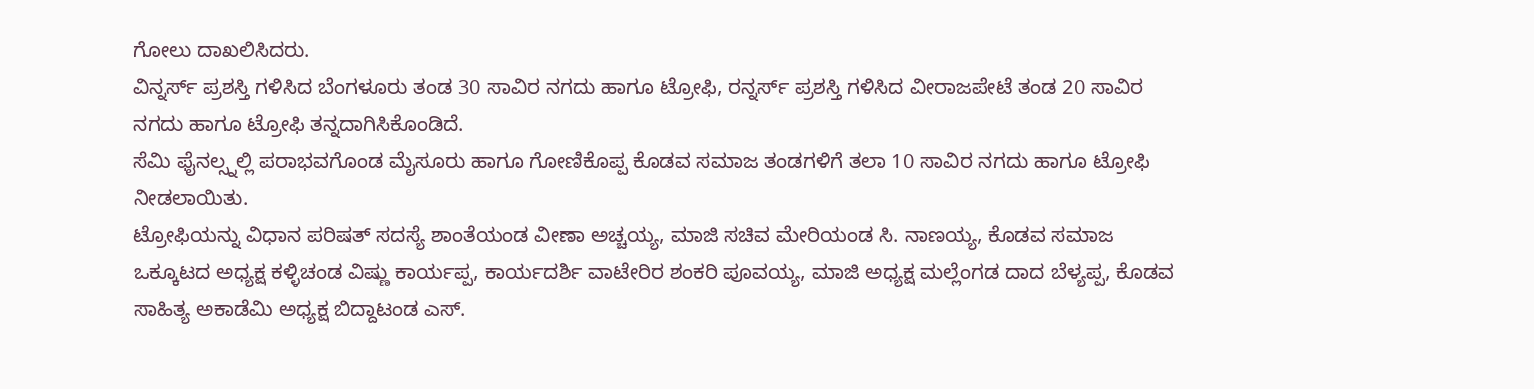ಗೋಲು ದಾಖಲಿಸಿದರು.
ವಿನ್ನರ್ಸ್ ಪ್ರಶಸ್ತಿ ಗಳಿಸಿದ ಬೆಂಗಳೂರು ತಂಡ 30 ಸಾವಿರ ನಗದು ಹಾಗೂ ಟ್ರೋಫಿ, ರನ್ನರ್ಸ್ ಪ್ರಶಸ್ತಿ ಗಳಿಸಿದ ವೀರಾಜಪೇಟೆ ತಂಡ 20 ಸಾವಿರ ನಗದು ಹಾಗೂ ಟ್ರೋಫಿ ತನ್ನದಾಗಿಸಿಕೊಂಡಿದೆ.
ಸೆಮಿ ಫೈನಲ್ಸ್ನಲ್ಲಿ ಪರಾಭವಗೊಂಡ ಮೈಸೂರು ಹಾಗೂ ಗೋಣಿಕೊಪ್ಪ ಕೊಡವ ಸಮಾಜ ತಂಡಗಳಿಗೆ ತಲಾ 10 ಸಾವಿರ ನಗದು ಹಾಗೂ ಟ್ರೋಫಿ ನೀಡಲಾಯಿತು.
ಟ್ರೋಫಿಯನ್ನು ವಿಧಾನ ಪರಿಷತ್ ಸದಸ್ಯೆ ಶಾಂತೆಯಂಡ ವೀಣಾ ಅಚ್ಚಯ್ಯ, ಮಾಜಿ ಸಚಿವ ಮೇರಿಯಂಡ ಸಿ. ನಾಣಯ್ಯ, ಕೊಡವ ಸಮಾಜ ಒಕ್ಕೂಟದ ಅಧ್ಯಕ್ಷ ಕಳ್ಳಿಚಂಡ ವಿಷ್ಣು ಕಾರ್ಯಪ್ಪ, ಕಾರ್ಯದರ್ಶಿ ವಾಟೇರಿರ ಶಂಕರಿ ಪೂವಯ್ಯ, ಮಾಜಿ ಅಧ್ಯಕ್ಷ ಮಲ್ಲೆಂಗಡ ದಾದ ಬೆಳ್ಯಪ್ಪ, ಕೊಡವ ಸಾಹಿತ್ಯ ಅಕಾಡೆಮಿ ಅಧ್ಯಕ್ಷ ಬಿದ್ದಾಟಂಡ ಎಸ್.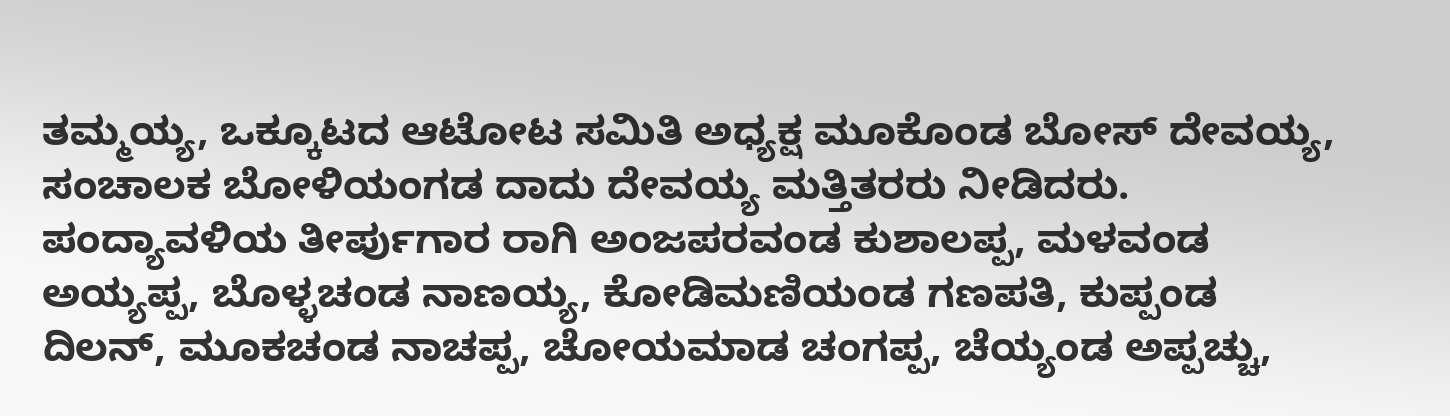ತಮ್ಮಯ್ಯ, ಒಕ್ಕೂಟದ ಆಟೋಟ ಸಮಿತಿ ಅಧ್ಯಕ್ಷ ಮೂಕೊಂಡ ಬೋಸ್ ದೇವಯ್ಯ, ಸಂಚಾಲಕ ಬೋಳಿಯಂಗಡ ದಾದು ದೇವಯ್ಯ ಮತ್ತಿತರರು ನೀಡಿದರು.
ಪಂದ್ಯಾವಳಿಯ ತೀರ್ಪುಗಾರ ರಾಗಿ ಅಂಜಪರವಂಡ ಕುಶಾಲಪ್ಪ, ಮಳವಂಡ ಅಯ್ಯಪ್ಪ, ಬೊಳ್ಳಚಂಡ ನಾಣಯ್ಯ, ಕೋಡಿಮಣಿಯಂಡ ಗಣಪತಿ, ಕುಪ್ಪಂಡ ದಿಲನ್, ಮೂಕಚಂಡ ನಾಚಪ್ಪ, ಚೋಯಮಾಡ ಚಂಗಪ್ಪ, ಚೆಯ್ಯಂಡ ಅಪ್ಪಚ್ಚು,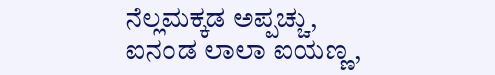ನೆಲ್ಲಮಕ್ಕಡ ಅಪ್ಪಚ್ಚು, ಐನಂಡ ಲಾಲಾ ಐಯಣ್ಣ,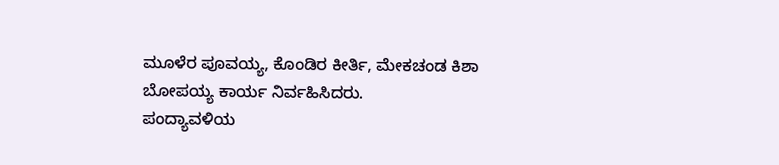ಮೂಳೆರ ಪೂವಯ್ಯ, ಕೊಂಡಿರ ಕೀರ್ತಿ, ಮೇಕಚಂಡ ಕಿಶಾ ಬೋಪಯ್ಯ ಕಾರ್ಯ ನಿರ್ವಹಿಸಿದರು.
ಪಂದ್ಯಾವಳಿಯ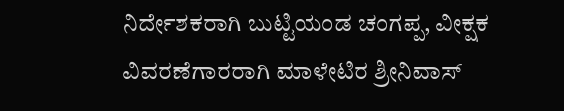ನಿರ್ದೇಶಕರಾಗಿ ಬುಟ್ಟಿಯಂಡ ಚಂಗಪ್ಪ, ವೀಕ್ಷಕ ವಿವರಣೆಗಾರರಾಗಿ ಮಾಳೇಟಿರ ಶ್ರೀನಿವಾಸ್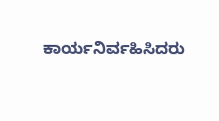ಕಾರ್ಯನಿರ್ವಹಿಸಿದರು